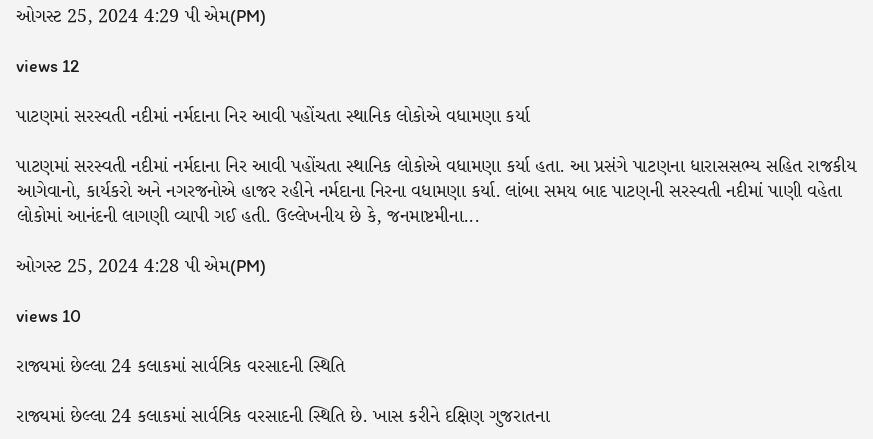ઓગસ્ટ 25, 2024 4:29 પી એમ(PM)

views 12

પાટણમાં સરસ્વતી નદીમાં નર્મદાના નિર આવી પહોંચતા સ્થાનિક લોકોએ વધામણા કર્યા

પાટણમાં સરસ્વતી નદીમાં નર્મદાના નિર આવી પહોંચતા સ્થાનિક લોકોએ વધામણા કર્યા હતા. આ પ્રસંગે પાટણના ધારાસસભ્ય સહિત રાજકીય આગેવાનો, કાર્યકરો અને નગરજનોએ હાજર રહીને નર્મદાના નિરના વધામણા કર્યા. લાંબા સમય બાદ પાટણની સરસ્વતી નદીમાં પાણી વહેતા લોકોમાં આનંદની લાગણી વ્યાપી ગઈ હતી. ઉલ્લેખનીય છે કે, જનમાષ્ટમીના...

ઓગસ્ટ 25, 2024 4:28 પી એમ(PM)

views 10

રાજ્યમાં છેલ્લા 24 કલાકમાં સાર્વત્રિક વરસાદની સ્થિતિ

રાજ્યમાં છેલ્લા 24 કલાકમાં સાર્વત્રિક વરસાદની સ્થિતિ છે. ખાસ કરીને દક્ષિણ ગુજરાતના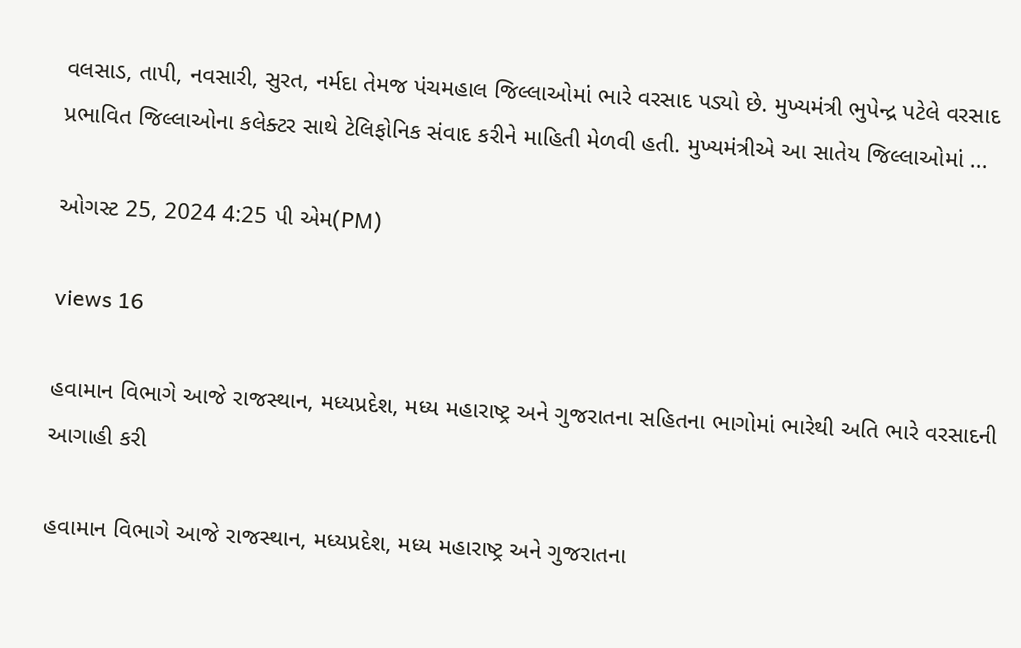વલસાડ, તાપી, નવસારી, સુરત, નર્મદા તેમજ પંચમહાલ જિલ્લાઓમાં ભારે વરસાદ પડ્યો છે. મુખ્યમંત્રી ભુપેન્દ્ર પટેલે વરસાદ પ્રભાવિત જિલ્લાઓના કલેક્ટર સાથે ટેલિફોનિક સંવાદ કરીને માહિતી મેળવી હતી. મુખ્યમંત્રીએ આ સાતેય જિલ્લાઓમાં ...

ઓગસ્ટ 25, 2024 4:25 પી એમ(PM)

views 16

હવામાન વિભાગે આજે રાજસ્થાન, મધ્યપ્રદેશ, મધ્ય મહારાષ્ટ્ર અને ગુજરાતના સહિતના ભાગોમાં ભારેથી અતિ ભારે વરસાદની આગાહી કરી

હવામાન વિભાગે આજે રાજસ્થાન, મધ્યપ્રદેશ, મધ્ય મહારાષ્ટ્ર અને ગુજરાતના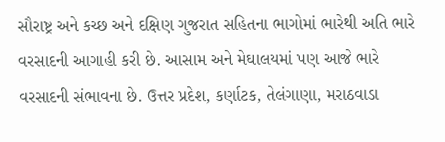સૌરાષ્ટ્ર અને કચ્છ અને દક્ષિણ ગુજરાત સહિતના ભાગોમાં ભારેથી અતિ ભારે વરસાદની આગાહી કરી છે. આસામ અને મેઘાલયમાં પણ આજે ભારે વરસાદની સંભાવના છે. ઉત્તર પ્રદેશ, કર્ણાટક, તેલંગાણા, મરાઠવાડા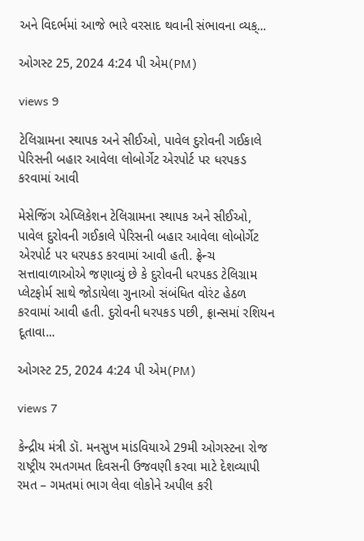અને વિદર્ભમાં આજે ભારે વરસાદ થવાની સંભાવના વ્યક્...

ઓગસ્ટ 25, 2024 4:24 પી એમ(PM)

views 9

ટેલિગ્રામના સ્થાપક અને સીઈઓ, પાવેલ દુરોવની ગઈકાલે પેરિસની બહાર આવેલા લોબોર્ગેટ એરપોર્ટ પર ધરપકડ કરવામાં આવી

મેસેજિંગ એપ્લિકેશન ટેલિગ્રામના સ્થાપક અને સીઈઓ, પાવેલ દુરોવની ગઈકાલે પેરિસની બહાર આવેલા લોબોર્ગેટ એરપોર્ટ પર ધરપકડ કરવામાં આવી હતી. ફ્રેન્ચ સત્તાવાળાઓએ જણાવ્યું છે કે દુરોવની ધરપકડ ટેલિગ્રામ પ્લેટફોર્મ સાથે જોડાયેલા ગુનાઓ સંબંધિત વોરંટ હેઠળ કરવામાં આવી હતી. દુરોવની ધરપકડ પછી, ફ્રાન્સમાં રશિયન દૂતાવા...

ઓગસ્ટ 25, 2024 4:24 પી એમ(PM)

views 7

કેન્દ્રીય મંત્રી ડૉ. મનસુખ માંડવિયાએ 29મી ઓગસ્ટના રોજ રાષ્ટ્રીય રમતગમત દિવસની ઉજવણી કરવા માટે દેશવ્યાપી રમત – ગમતમાં ભાગ લેવા લોકોને અપીલ કરી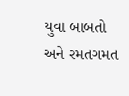યુવા બાબતો અને રમતગમત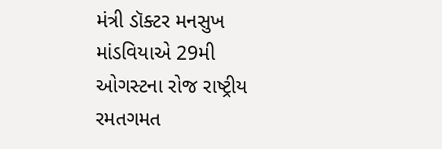મંત્રી ડૉક્ટર મનસુખ માંડવિયાએ 29મી ઓગસ્ટના રોજ રાષ્ટ્રીય રમતગમત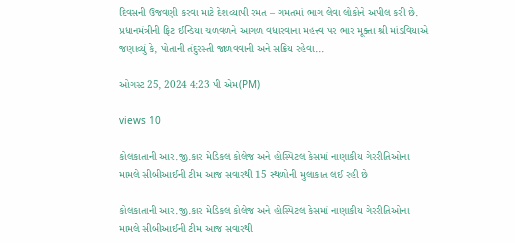દિવસની ઉજવણી કરવા માટે દેશવ્યાપી રમત – ગમતમાં ભાગ લેવા લોકોને અપીલ કરી છે. પ્રધાનમંત્રીની ફિટ ઈન્ડિયા ચળવળને આગળ વધારવાના મહત્ત્વ પર ભાર મૂક્તા શ્રી માંડવિયાએ જણાવ્યું કે, પોતાની તંદુરસ્તી જાળવવાની અને સક્રિય રહેવા...

ઓગસ્ટ 25, 2024 4:23 પી એમ(PM)

views 10

કોલકાતાની આર.જી.કાર મેડિકલ કોલેજ અને હોસ્પિટલ કેસમાં નાણાકીય ગેરરીતિઓના મામલે સીબીઆઈની ટીમ આજ સવારથી 15 સ્થળોની મુલાકાત લઈ રહી છે

કોલકાતાની આર.જી.કાર મેડિકલ કોલેજ અને હોસ્પિટલ કેસમાં નાણાકીય ગેરરીતિઓના મામલે સીબીઆઈની ટીમ આજ સવારથી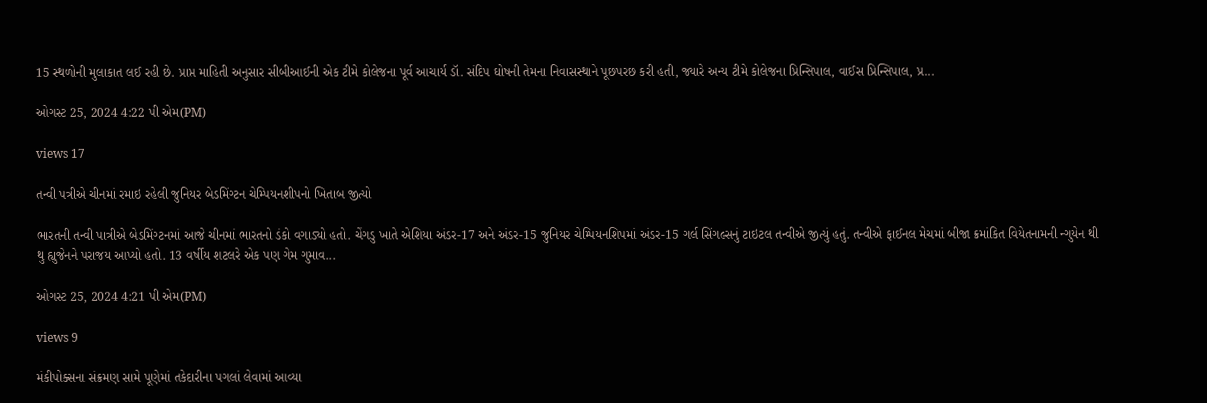15 સ્થળોની મુલાકાત લઈ રહી છે. પ્રાપ્ત માહિતી અનુસાર સીબીઆઈની એક ટીમે કોલેજના પૂર્વ આચાર્ય ડૉ. સંદિપ ઘોષની તેમના નિવાસસ્થાને પૂછપરછ કરી હતી, જ્યારે અન્ય ટીમે કોલેજના પ્રિન્સિપાલ, વાઈસ પ્રિન્સિપાલ, પ્ર...

ઓગસ્ટ 25, 2024 4:22 પી એમ(PM)

views 17

તન્વી પત્રીએ ચીનમાં રમાઇ રહેલી જુનિયર બેડમિંગ્ટન ચેમ્પિયનશીપનો ખિતાબ જીત્યો

ભારતની તન્વી પાત્રીએ બેડમિંગ્ટનમાં આજે ચીનમાં ભારતનો ડંકો વગાડ્યો હતો. ચેંગડુ ખાતે એશિયા અંડર-17 અને અંડર-15 જુનિયર ચેમ્પિયનશિપમાં અંડર-15 ગર્લ સિંગલ્સનું ટાઇટલ તન્વીએ જીત્યું હતું. તન્વીએ ફાઈનલ મેચમાં બીજા ક્રમાંકિત વિયેતનામની ન્ગુયેન થી થુ હ્યુજેનને પરાજય આપ્યો હતો. 13 વર્ષીય શટલરે એક પણ ગેમ ગુમાવ...

ઓગસ્ટ 25, 2024 4:21 પી એમ(PM)

views 9

મંકીપોક્સના સંક્રમણ સામે પૂણેમાં તકેદારીના પગલાં લેવામાં આવ્યા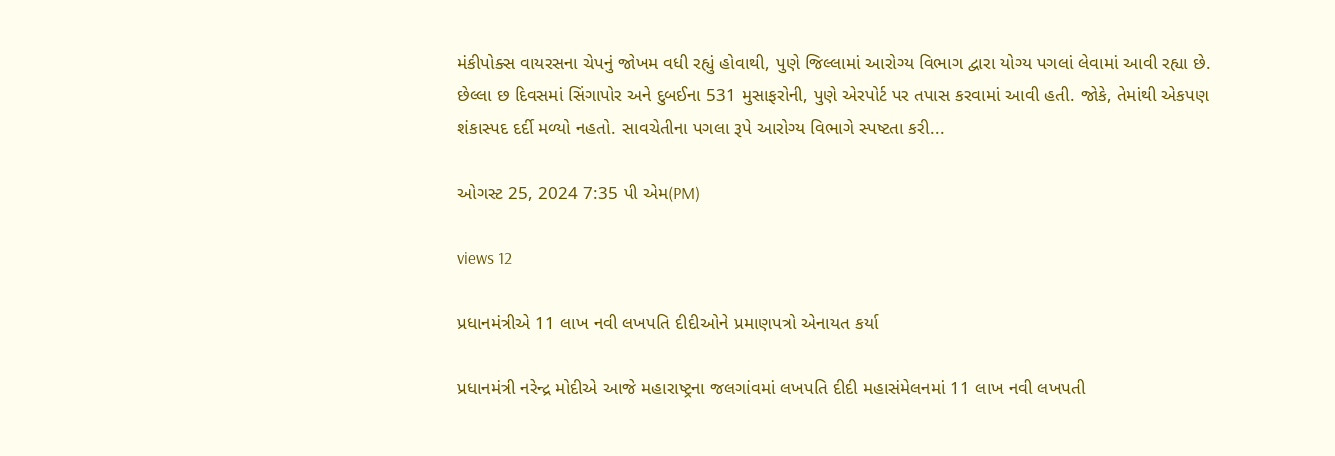મંકીપોક્સ વાયરસના ચેપનું જોખમ વધી રહ્યું હોવાથી, પુણે જિલ્લામાં આરોગ્ય વિભાગ દ્વારા યોગ્ય પગલાં લેવામાં આવી રહ્યા છે. છેલ્લા છ દિવસમાં સિંગાપોર અને દુબઈના 531 મુસાફરોની, પુણે એરપોર્ટ પર તપાસ કરવામાં આવી હતી. જોકે, તેમાંથી એકપણ શંકાસ્પદ દર્દી મળ્યો નહતો. સાવચેતીના પગલા રૂપે આરોગ્ય વિભાગે સ્પષ્ટતા કરી...

ઓગસ્ટ 25, 2024 7:35 પી એમ(PM)

views 12

પ્રધાનમંત્રીએ 11 લાખ નવી લખપતિ દીદીઓને પ્રમાણપત્રો એનાયત કર્યા

પ્રધાનમંત્રી નરેન્દ્ર મોદીએ આજે મહારાષ્ટ્રના જલગાંવમાં લખપતિ દીદી મહાસંમેલનમાં 11 લાખ નવી લખપતી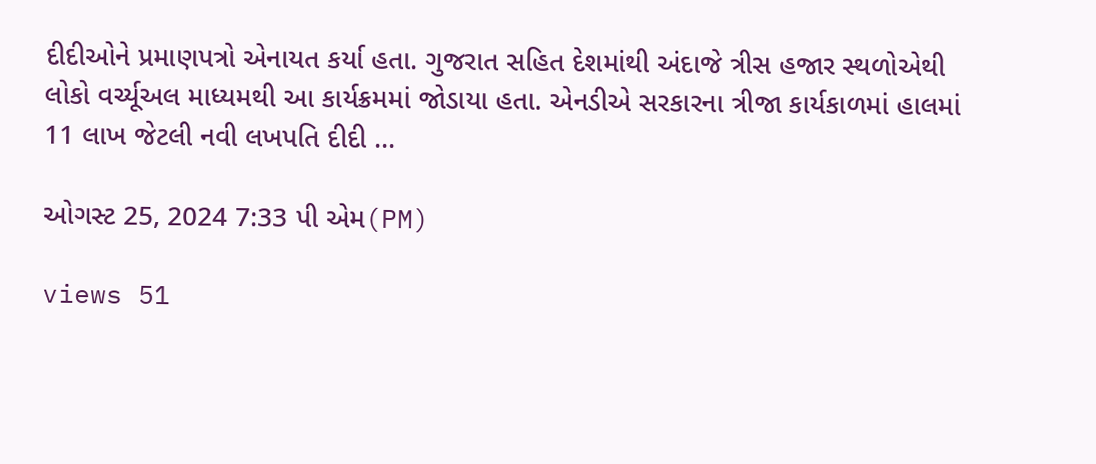દીદીઓને પ્રમાણપત્રો એનાયત કર્યા હતા. ગુજરાત સહિત દેશમાંથી અંદાજે ત્રીસ હજાર સ્થળોએથી લોકો વર્ચ્યૂઅલ માધ્યમથી આ કાર્યક્રમમાં જોડાયા હતા. એનડીએ સરકારના ત્રીજા કાર્યકાળમાં હાલમાં 11 લાખ જેટલી નવી લખપતિ દીદી ...

ઓગસ્ટ 25, 2024 7:33 પી એમ(PM)

views 51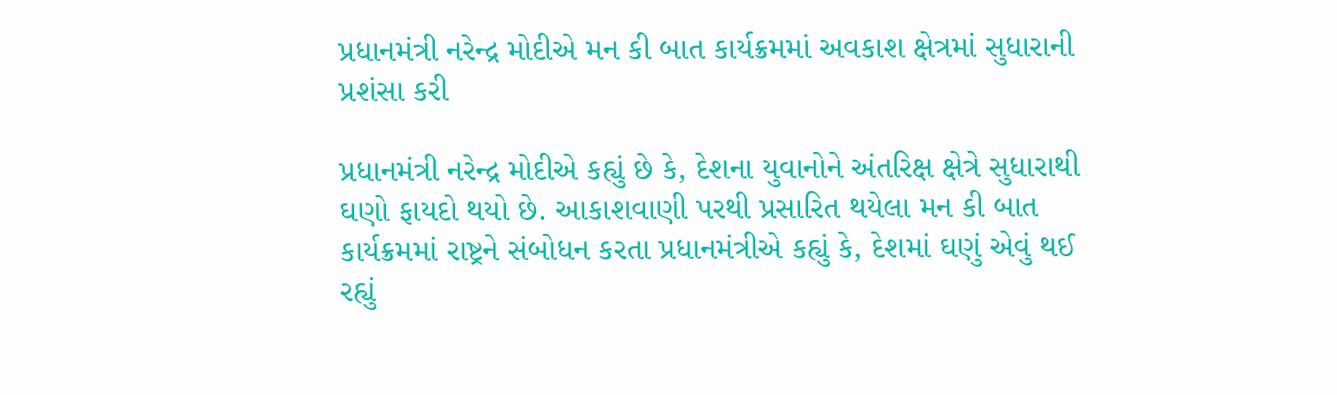પ્રધાનમંત્રી નરેન્દ્ર મોદીએ મન કી બાત કાર્યક્રમમાં અવકાશ ક્ષેત્રમાં સુધારાની પ્રશંસા કરી

પ્રધાનમંત્રી નરેન્દ્ર મોદીએ કહ્યું છે કે, દેશના યુવાનોને અંતરિક્ષ ક્ષેત્રે સુધારાથી ઘણો ફાયદો થયો છે. આકાશવાણી પરથી પ્રસારિત થયેલા મન કી બાત કાર્યક્રમમાં રાષ્ટ્રને સંબોધન કરતા પ્રધાનમંત્રીએ કહ્યું કે, દેશમાં ઘણું એવું થઈ રહ્યું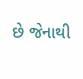છે જેનાથી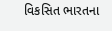વિકસિત ભારતના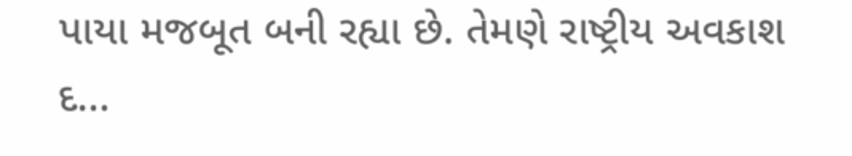પાયા મજબૂત બની રહ્યા છે. તેમણે રાષ્ટ્રીય અવકાશ દ...